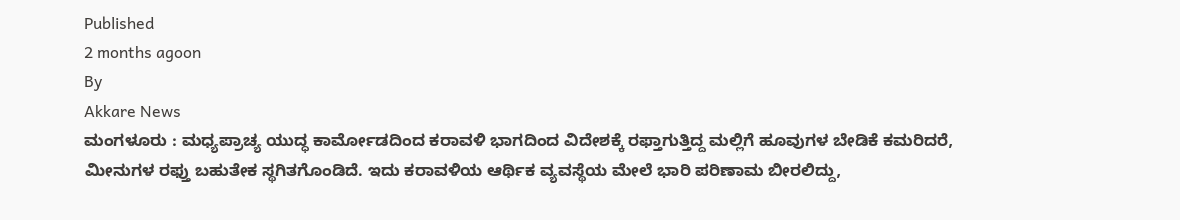Published
2 months agoon
By
Akkare News
ಮಂಗಳೂರು : ಮಧ್ಯಪ್ರಾಚ್ಯ ಯುದ್ಧ ಕಾರ್ಮೋಡದಿಂದ ಕರಾವಳಿ ಭಾಗದಿಂದ ವಿದೇಶಕ್ಕೆ ರಫ್ತಾಗುತ್ತಿದ್ದ ಮಲ್ಲಿಗೆ ಹೂವುಗಳ ಬೇಡಿಕೆ ಕಮರಿದರೆ, ಮೀನುಗಳ ರಫ್ತು ಬಹುತೇಕ ಸ್ಥಗಿತಗೊಂಡಿದೆ. ಇದು ಕರಾವಳಿಯ ಆರ್ಥಿಕ ವ್ಯವಸ್ಥೆಯ ಮೇಲೆ ಭಾರಿ ಪರಿಣಾಮ ಬೀರಲಿದ್ದು,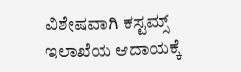ವಿಶೇಷವಾಗಿ ಕಸ್ಟಮ್ಸ್ ಇಲಾಖೆಯ ಆದಾಯಕ್ಕೆ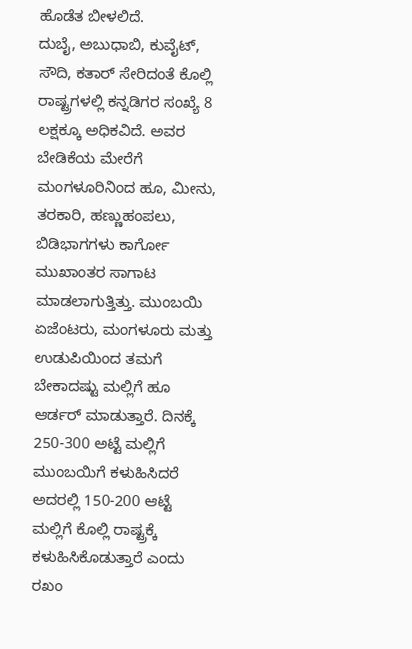ಹೊಡೆತ ಬೀಳಲಿದೆ.
ದುಬೈ, ಅಬುಧಾಬಿ, ಕುವೈಟ್, ಸೌದಿ, ಕತಾರ್ ಸೇರಿದಂತೆ ಕೊಲ್ಲಿ ರಾಷ್ಟ್ರಗಳಲ್ಲಿ ಕನ್ನಡಿಗರ ಸಂಖ್ಯೆ 8 ಲಕ್ಷಕ್ಕೂ ಅಧಿಕವಿದೆ. ಅವರ ಬೇಡಿಕೆಯ ಮೇರೆಗೆ ಮಂಗಳೂರಿನಿಂದ ಹೂ, ಮೀನು, ತರಕಾರಿ, ಹಣ್ಣುಹಂಪಲು, ಬಿಡಿಭಾಗಗಳು ಕಾರ್ಗೋ ಮುಖಾಂತರ ಸಾಗಾಟ ಮಾಡಲಾಗುತ್ತಿತ್ತು. ಮುಂಬಯಿ ಏಜೆಂಟರು, ಮಂಗಳೂರು ಮತ್ತು ಉಡುಪಿಯಿಂದ ತಮಗೆ ಬೇಕಾದಷ್ಟು ಮಲ್ಲಿಗೆ ಹೂ ಆರ್ಡರ್ ಮಾಡುತ್ತಾರೆ. ದಿನಕ್ಕೆ 250-300 ಅಟ್ಟೆ ಮಲ್ಲಿಗೆ ಮುಂಬಯಿಗೆ ಕಳುಹಿಸಿದರೆ ಅದರಲ್ಲಿ 150-200 ಆಟ್ಟೆ ಮಲ್ಲಿಗೆ ಕೊಲ್ಲಿ ರಾಷ್ಟ್ರಕ್ಕೆ ಕಳುಹಿಸಿಕೊಡುತ್ತಾರೆ ಎಂದು ರಖಂ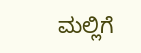ಮಲ್ಲಿಗೆ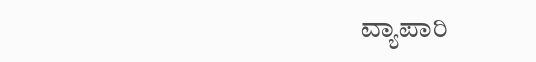ವ್ಯಾಪಾರಿ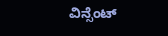ವಿನ್ಸೆಂಟ್